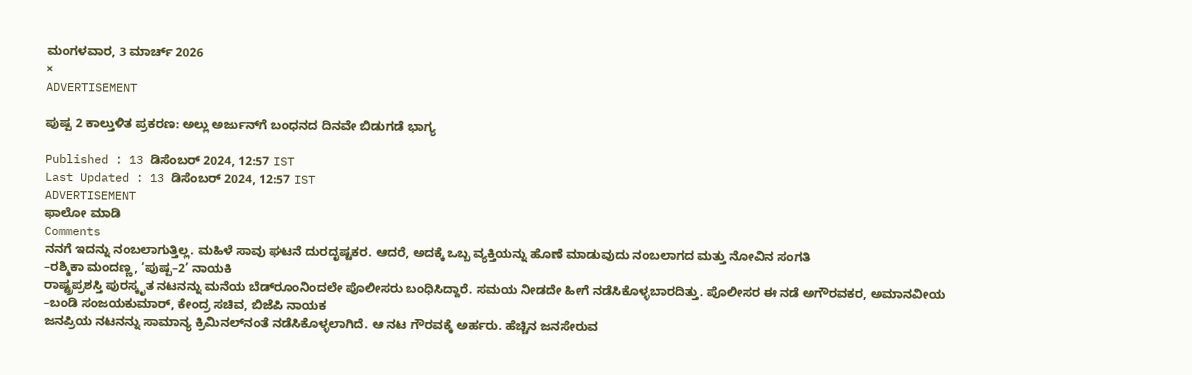ಮಂಗಳವಾರ, 3 ಮಾರ್ಚ್ 2026
×
ADVERTISEMENT

ಪುಷ್ಪ 2 ಕಾಲ್ತುಳಿತ ಪ್ರಕರಣ: ಅಲ್ಲು ಅರ್ಜುನ್‌ಗೆ ಬಂಧನದ ದಿನವೇ ಬಿಡುಗಡೆ ಭಾಗ್ಯ

Published : 13 ಡಿಸೆಂಬರ್ 2024, 12:57 IST
Last Updated : 13 ಡಿಸೆಂಬರ್ 2024, 12:57 IST
ADVERTISEMENT
ಫಾಲೋ ಮಾಡಿ
Comments
ನನಗೆ ಇದನ್ನು ನಂಬಲಾಗುತ್ತಿಲ್ಲ. ಮಹಿಳೆ ಸಾವು ಘಟನೆ ದುರದೃಷ್ಟಕರ. ಆದರೆ, ಅದಕ್ಕೆ ಒಬ್ಬ ವ್ಯಕ್ತಿಯನ್ನು ಹೊಣೆ ಮಾಡುವುದು ನಂಬಲಾಗದ ಮತ್ತು ನೋವಿನ ಸಂಗತಿ
–ರಶ್ಮಿಕಾ ಮಂದಣ್ಣ, ‘ಪುಷ್ಪ–2’ ನಾಯಕಿ
ರಾಷ್ಟ್ರಪ್ರಶಸ್ತಿ ಪುರಸ್ಕೃತ ನಟನನ್ನು ಮನೆಯ ಬೆಡ್‌ರೂಂನಿಂದಲೇ ಪೊಲೀಸರು ಬಂಧಿಸಿದ್ದಾರೆ. ಸಮಯ ನೀಡದೇ ಹೀಗೆ ನಡೆಸಿಕೊಳ್ಳಬಾರದಿತ್ತು. ಪೊಲೀಸರ ಈ ನಡೆ ಅಗೌರವಕರ, ಅಮಾನವೀಯ
–ಬಂಡಿ ಸಂಜಯಕುಮಾರ್, ಕೇಂದ್ರ ಸಚಿವ, ಬಿಜೆಪಿ ನಾಯಕ
ಜನಪ್ರಿಯ ನಟನನ್ನು ಸಾಮಾನ್ಯ ಕ್ರಿಮಿನಲ್‌ನಂತೆ ನಡೆಸಿಕೊಳ್ಳಲಾಗಿದೆ. ಆ ನಟ ಗೌರವಕ್ಕೆ ಅರ್ಹರು. ಹೆಚ್ಚಿನ ಜನಸೇರುವ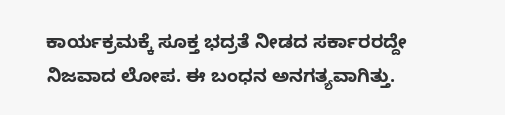ಕಾರ್ಯಕ್ರಮಕ್ಕೆ ಸೂಕ್ತ ಭದ್ರತೆ ನೀಡದ ಸರ್ಕಾರರದ್ದೇ ನಿಜವಾದ ಲೋಪ. ಈ ಬಂಧನ ಅನಗತ್ಯವಾಗಿತ್ತು.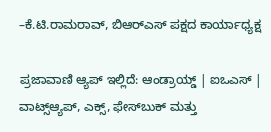–ಕೆ.ಟಿ.ರಾಮರಾವ್, ಬಿಆರ್‌ಎಸ್‌ ಪಕ್ಷದ ಕಾರ್ಯಾಧ್ಯಕ್ಷ

ಪ್ರಜಾವಾಣಿ ಆ್ಯಪ್ ಇಲ್ಲಿದೆ: ಆಂಡ್ರಾಯ್ಡ್ | ಐಒಎಸ್ | ವಾಟ್ಸ್ಆ್ಯಪ್, ಎಕ್ಸ್, ಫೇಸ್‌ಬುಕ್ ಮತ್ತು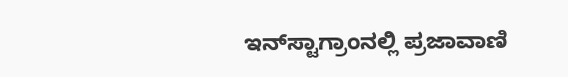ಇನ್‌ಸ್ಟಾಗ್ರಾಂನಲ್ಲಿ ಪ್ರಜಾವಾಣಿ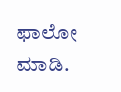ಫಾಲೋ ಮಾಡಿ.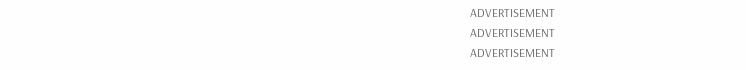ADVERTISEMENT
ADVERTISEMENT
ADVERTISEMENT